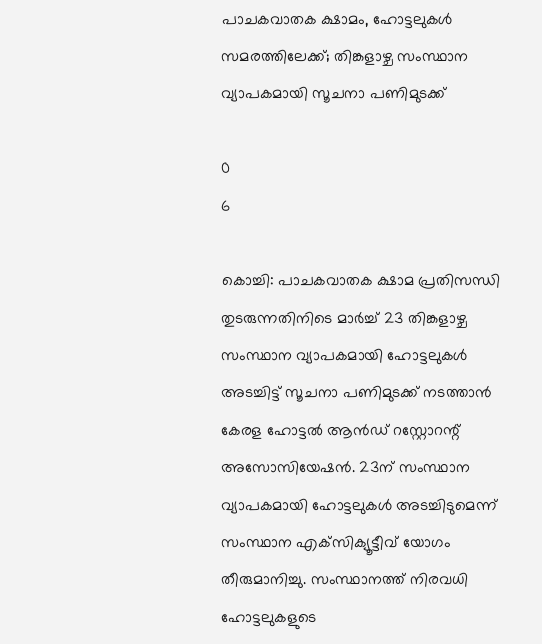പാചകവാതക ക്ഷാമം, ഹോട്ടലുകൾ സമരത്തിലേക്ക്; തിങ്കളാഴ്ച സംസ്ഥാന വ്യാപകമായി സൂചനാ പണിമുടക്ക്

0
6

കൊച്ചി: പാചകവാതക ക്ഷാമ പ്രതിസന്ധി തുടരുന്നതിനിടെ മാർച്ച് 23 തിങ്കളാഴ്ച സംസ്ഥാന വ്യാപകമായി ഹോട്ടലുകൾ അടച്ചിട്ട് സൂചനാ പണിമുടക്ക് നടത്താൻ കേരള ഹോട്ടൽ ആൻഡ്‌ റസ്റ്റോറന്റ്‌ അസോസിയേഷൻ. 23ന്‌ സംസ്ഥാന വ്യാപകമായി ഹോട്ടലുകൾ അടച്ചിടുമെന്ന് സംസ്ഥാന എക്‌സിക്യൂട്ടീവ്‌ യോഗം തീരുമാനിച്ചു. സംസ്ഥാനത്ത് നിരവധി ഹോട്ടലുകളുടെ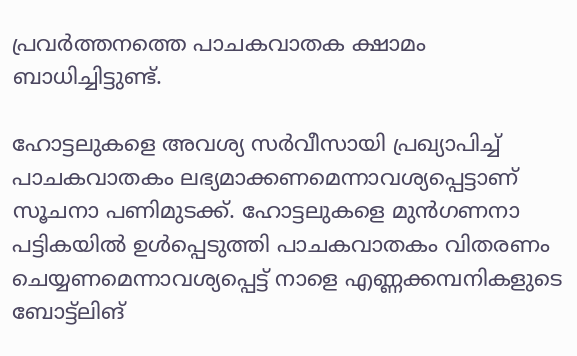പ്രവർത്തനത്തെ പാചകവാതക ക്ഷാമം ബാധിച്ചിട്ടുണ്ട്.

ഹോട്ടലുകളെ അവശ്യ സര്‍വീസായി പ്രഖ്യാപിച്ച് പാചകവാതകം ലഭ്യമാക്കണമെന്നാവശ്യപ്പെട്ടാണ് സൂചനാ പണിമുടക്ക്. ഹോട്ടലുകളെ മുന്‍ഗണനാ പട്ടികയില്‍ ഉള്‍പ്പെടുത്തി പാചകവാതകം വിതരണം ചെയ്യണമെന്നാവശ്യപ്പെട്ട് നാളെ എണ്ണക്കമ്പനികളുടെ ബോട്ട്ലിങ്‌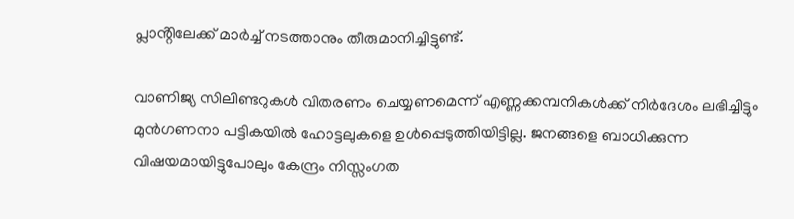പ്ലാൻ്റിലേക്ക് മാര്‍ച്ച് നടത്താനും തീരുമാനിച്ചിട്ടുണ്ട്.

വാണിജ്യ സിലിണ്ടറുകള്‍ വിതരണം ചെയ്യണമെന്ന് എണ്ണക്കമ്പനികള്‍ക്ക് നിര്‍ദേശം ലഭിച്ചിട്ടും മുന്‍ഗണനാ പട്ടികയില്‍ ഹോട്ടലുകളെ ഉള്‍പ്പെടുത്തിയിട്ടില്ല. ജനങ്ങളെ ബാധിക്കുന്ന വിഷയമായിട്ടുപോലും കേന്ദ്രം നിസ്സംഗത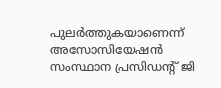പുലര്‍ത്തുകയാണെന്ന്‌ അസോസിയേഷൻ സംസ്ഥാന പ്രസിഡൻ്റ് ജി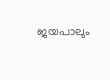ജയപാലും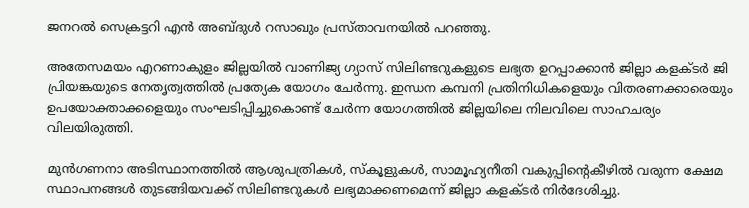ജനറല്‍ സെക്രട്ടറി എന്‍ അബ്‌ദുള്‍ റസാഖും പ്രസ്‌താവനയിൽ പറഞ്ഞു.

അതേസമയം എറണാകുളം ജില്ലയിൽ വാണിജ്യ ഗ്യാസ് സിലിണ്ടറുകളുടെ ലഭ്യത ഉറപ്പാക്കാൻ ജില്ലാ കളക്ടർ ജി പ്രിയങ്കയുടെ നേതൃത്വത്തിൽ പ്രത്യേക യോഗം ചേർന്നു. ഇന്ധന കമ്പനി പ്രതിനിധികളെയും വിതരണക്കാരെയും ഉപയോക്താക്കളെയും സംഘടിപ്പിച്ചുകൊണ്ട് ചേർന്ന യോഗത്തിൽ ജില്ലയിലെ നിലവിലെ സാഹചര്യം വിലയിരുത്തി.

മുൻഗണനാ അടിസ്ഥാനത്തിൽ ആശുപത്രികൾ, സ്കൂളുകൾ, സാമൂഹ്യനീതി വകുപ്പിൻ്റെകീഴിൽ വരുന്ന ക്ഷേമ സ്ഥാപനങ്ങൾ തുടങ്ങിയവക്ക് സിലിണ്ടറുകൾ ലഭ്യമാക്കണമെന്ന് ജില്ലാ കളക്ടർ നിർദേശിച്ചു.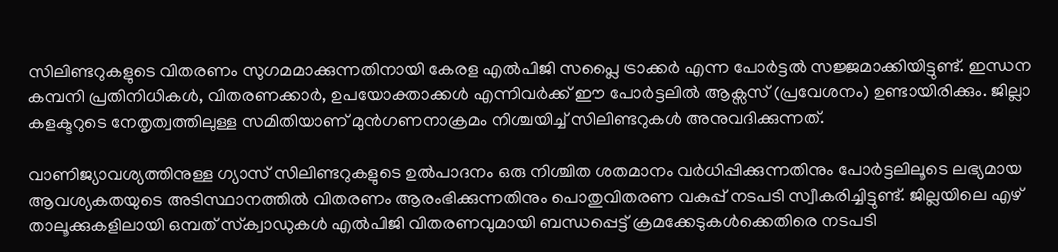സിലിണ്ടറുകളുടെ വിതരണം സുഗമമാക്കുന്നതിനായി കേരള എൽപിജി സപ്ലൈ ട്രാക്കർ എന്ന പോർട്ടൽ സജ്ജമാക്കിയിട്ടുണ്ട്. ഇന്ധന കമ്പനി പ്രതിനിധികൾ, വിതരണക്കാർ, ഉപയോക്താക്കൾ എന്നിവർക്ക് ഈ പോർട്ടലിൽ ആക്സസ് (പ്രവേശനം) ഉണ്ടായിരിക്കും. ജില്ലാ കളക്ടറുടെ നേതൃത്വത്തിലുള്ള സമിതിയാണ് മുൻഗണനാക്രമം നിശ്ചയിച്ച് സിലിണ്ടറുകൾ അനുവദിക്കുന്നത്.

വാണിജ്യാവശ്യത്തിനുള്ള ഗ്യാസ് സിലിണ്ടറുകളുടെ ഉൽപാദനം ഒരു നിശ്ചിത ശതമാനം വർധിപ്പിക്കുന്നതിനും പോർട്ടലിലൂടെ ലഭ്യമായ ആവശ്യകതയുടെ അടിസ്ഥാനത്തിൽ വിതരണം ആരംഭിക്കുന്നതിനും പൊതുവിതരണ വകുപ്പ് നടപടി സ്വീകരിച്ചിട്ടുണ്ട്. ജില്ലയിലെ എഴ് താലൂക്കുകളിലായി ഒമ്പത് സ്‌ക്വാഡുകൾ എൽപിജി വിതരണവുമായി ബന്ധപ്പെട്ട് ക്രമക്കേടുകൾക്കെതിരെ നടപടി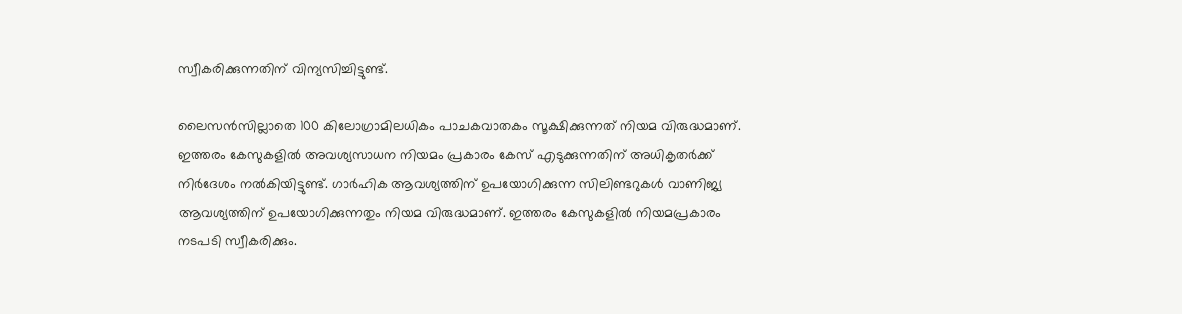സ്വീകരിക്കുന്നതിന് വിന്യസിച്ചിട്ടുണ്ട്.

ലൈസൻസില്ലാതെ 100 കിലോഗ്രാമിലധികം പാചകവാതകം സൂക്ഷിക്കുന്നത് നിയമ വിരുദ്ധമാണ്. ഇത്തരം കേസുകളിൽ അവശ്യസാധന നിയമം പ്രകാരം കേസ് എടുക്കുന്നതിന് അധികൃതർക്ക് നിർദേശം നൽകിയിട്ടുണ്ട്. ഗാർഹിക ആവശ്യത്തിന് ഉപയോഗിക്കുന്ന സിലിണ്ടറുകൾ വാണിജ്യ ആവശ്യത്തിന് ഉപയോഗിക്കുന്നതും നിയമ വിരുദ്ധമാണ്. ഇത്തരം കേസുകളിൽ നിയമപ്രകാരം നടപടി സ്വീകരിക്കും.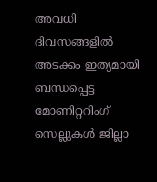അവധി ദിവസങ്ങളിൽ അടക്കം ഇത്യമായി ബന്ധപ്പെട്ട മോണിറ്ററിംഗ് സെല്ലുകൾ ജില്ലാ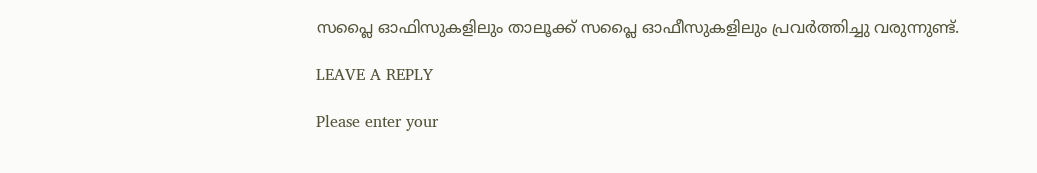സപ്ലൈ ഓഫിസുകളിലും താലൂക്ക് സപ്ലൈ ഓഫീസുകളിലും പ്രവർത്തിച്ചു വരുന്നുണ്ട്.

LEAVE A REPLY

Please enter your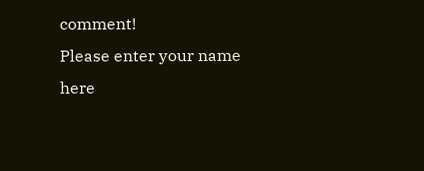comment!
Please enter your name here